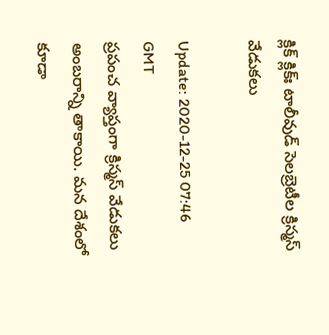క్లిక్‌ క్లిక్‌ః టాలీవుడ్‌ సెలబ్రెటీల క్రిస్మస్ వేడుకలు

Update: 2020-12-25 07:46 GMT
ప్రపంచ వ్యాప్తంగా క్రిస్మస్ వేడుకలు అంబరాన్ని తాకాయి. మన దేశంలో కూడా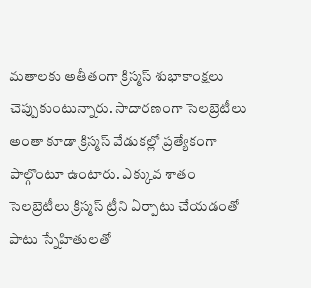మతాలకు అతీతంగా క్రిస్మస్ శుభాకాంక్షలు చెప్పుకుంటున్నారు. సాదారణంగా సెలబ్రెటీలు అంతా కూడా క్రిస్మస్‌ వేడుకల్లో ప్రత్యేకంగా పాల్గొంటూ ఉంటారు. ఎక్కువ శాతం సెలబ్రెటీలు క్రిస్మస్ ట్రీని ఏర్పాటు చేయడంతో పాటు స్నేహితులతో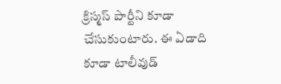క్రిస్మస్ పార్టీని కూడా చేసుకుంటారు. ఈ ఏడాది కూడా టాలీవుడ్‌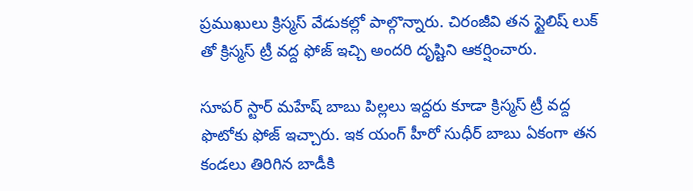ప్రముఖులు క్రిస్మస్‌ వేడుకల్లో పాల్గొన్నారు. చిరంజీవి తన స్టైలిష్‌ లుక్‌ తో క్రిస్మస్‌ ట్రీ వద్ద ఫోజ్ ఇచ్చి అందరి దృష్టిని ఆకర్షించారు.

సూపర్‌ స్టార్‌ మహేష్‌ బాబు పిల్లలు ఇద్దరు కూడా క్రిస్మస్‌ ట్రీ వద్ద ఫొటోకు ఫోజ్‌ ఇచ్చారు. ఇక యంగ్‌ హీరో సుధీర్‌ బాబు ఏకంగా తన కండలు తిరిగిన బాడీకి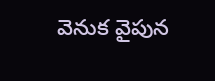వెనుక వైపున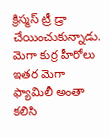క్రిస్మస్ ట్రీ డ్రా చేయించుకున్నాడు. మెగా కుర్ర హీరోలు ఇతర మెగా ఫ్యామిలీ అంతా కలిసి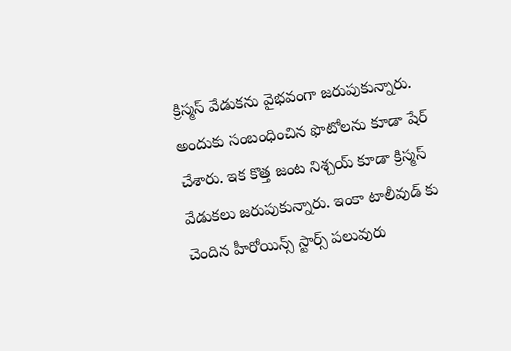క్రిస్మస్ వేడుకను వైభవంగా జరుపుకున్నారు. అందుకు సంబంధించిన ఫొటోలను కూడా షేర్‌ చేశారు. ఇక కొత్త జంట నిశ్చయ్‌ కూడా క్రిస్మస్ వేడుకలు జరుపుకున్నారు. ఇంకా టాలీవుడ్‌ కు చెందిన హీరోయిన్స్ స్టార్స్‌ పలువురు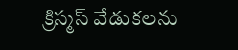క్రిస్మస్ వేడుకలను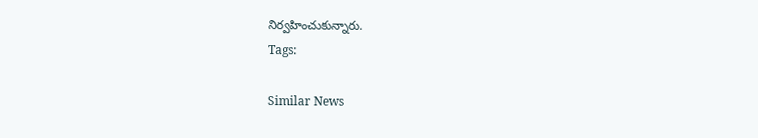నిర్వహించుకున్నారు.
Tags:

Similar News